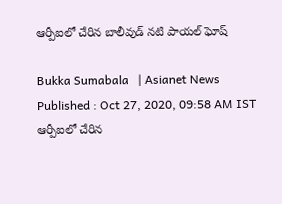ఆర్పీఐలో చేరిన బాలీవుడ్‌ నటి పాయల్‌ ఘోష్‌

Bukka Sumabala   | Asianet News
Published : Oct 27, 2020, 09:58 AM IST
ఆర్పీఐలో చేరిన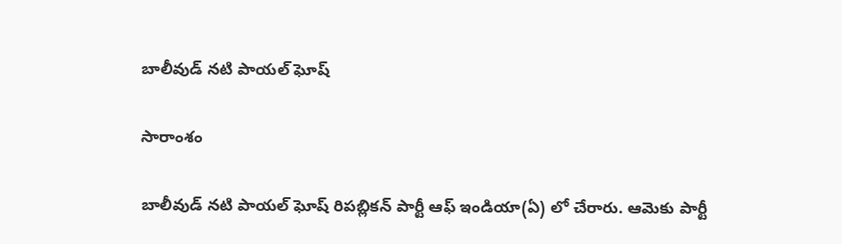బాలీవుడ్‌ నటి పాయల్‌ ఘోష్‌

సారాంశం

బాలీవుడ్ నటి పాయల్ ఘోష్ రిపబ్లికన్ పార్టీ ఆఫ్ ఇండియా(ఏ) లో చేరారు. ఆమెకు పార్టీ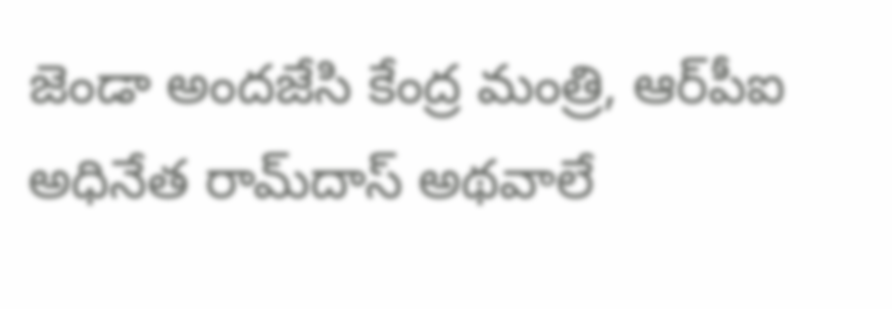జెండా అందజేసి కేంద్ర మంత్రి, ఆర్‌పీఐ అధినేత రామ్‌దాస్ అథవాలే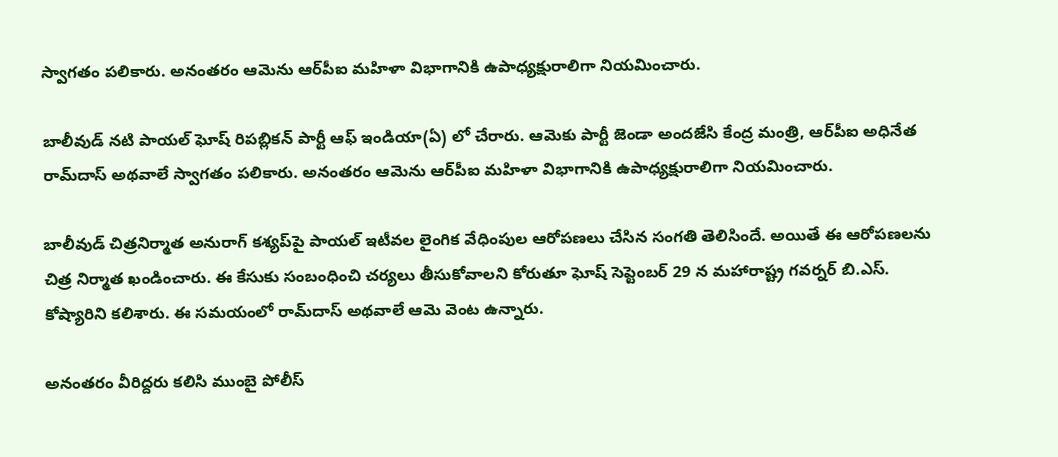స్వాగతం పలికారు. అనంతరం ఆమెను ఆర్‌పీఐ మహిళా విభాగానికి ఉపాధ్యక్షురాలిగా నియమించారు.

బాలీవుడ్ నటి పాయల్ ఘోష్ రిపబ్లికన్ పార్టీ ఆఫ్ ఇండియా(ఏ) లో చేరారు. ఆమెకు పార్టీ జెండా అందజేసి కేంద్ర మంత్రి, ఆర్‌పీఐ అధినేత రామ్‌దాస్ అథవాలే స్వాగతం పలికారు. అనంతరం ఆమెను ఆర్‌పీఐ మహిళా విభాగానికి ఉపాధ్యక్షురాలిగా నియమించారు.

బాలీవుడ్ చిత్రనిర్మాత అనురాగ్ కశ్యప్‌పై పాయల్ ఇటీవల లైంగిక వేధింపుల ఆరోపణలు చేసిన సంగతి తెలిసిందే. అయితే ఈ ఆరోపణలను చిత్ర నిర్మాత ఖండించారు. ఈ కేసుకు సంబంధించి చర్యలు తీసుకోవాలని కోరుతూ ఘోష్ సెప్టెంబర్ 29 న మహారాష్ట్ర గవర్నర్ బి.ఎస్. కోష్యారిని కలిశారు. ఈ సమయంలో రామ్‌దాస్‌ అథవాలే ఆమె వెంట ఉన్నారు.

అనంతరం వీరిద్దరు కలిసి ముంబై పోలీస్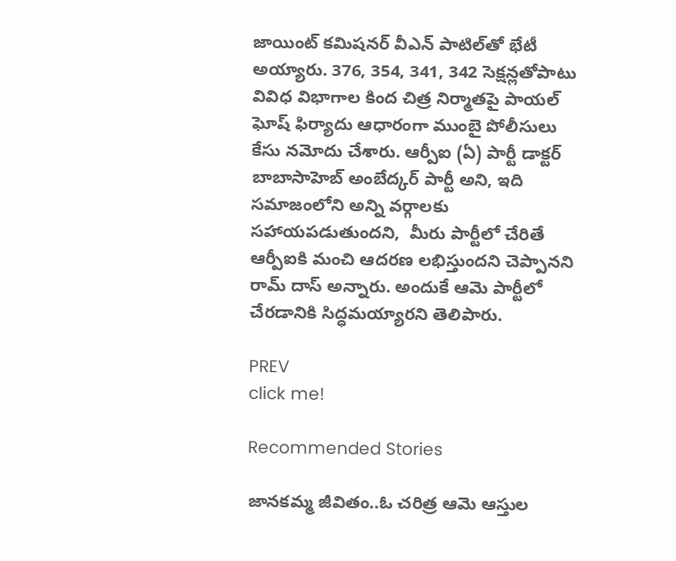జాయింట్ కమిషనర్ వీఎన్ పాటిల్‌తో భేటీ అయ్యారు. 376, 354, 341, 342 సెక్షన్లతోపాటు వివిధ విభాగాల కింద చిత్ర నిర్మాతపై పాయల్‌ ఘోష్ ఫిర్యాదు ఆధారంగా ముంబై పోలీసులు కేసు నమోదు చేశారు. ఆర్పీఐ (ఏ) పార్టీ డాక్టర్ బాబాసాహెబ్ అంబేద్కర్ పార్టీ అని, ఇది సమాజంలోని అన్ని వర్గాలకు సహాయపడుతుందని,  మీరు పార్టీలో చేరితే ఆర్పీఐకి మంచి ఆదరణ లభిస్తుందని చెప్పానని రామ్ దాస్ అన్నారు. అందుకే ఆమె పార్టీలో చేరడానికి సిద్ధమయ్యారని తెలిపారు.

PREV
click me!

Recommended Stories

జానకమ్మ జీవితం..ఓ చరిత్ర ఆమె ఆస్తుల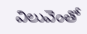విలువెంతో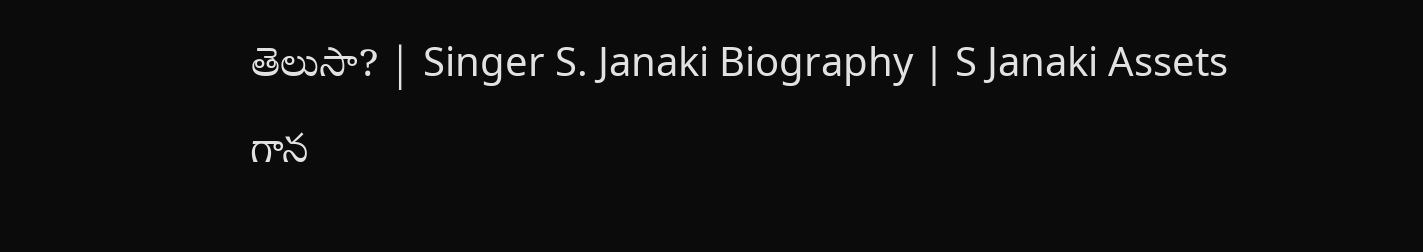తెలుసా? | Singer S. Janaki Biography | S Janaki Assets
గాన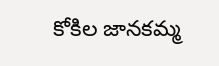కోకిల జానకమ్మ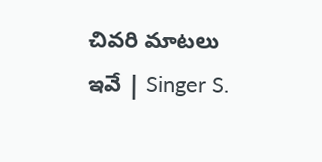చివరి మాటలు ఇవే | Singer S.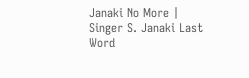Janaki No More | Singer S. Janaki Last Word